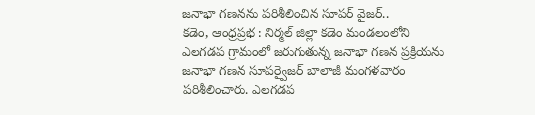జనాభా గణనను పరిశీలించిన సూపర్ వైజర్..
కడెం, ఆంధ్రప్రభ : నిర్మల్ జిల్లా కడెం మండలంలోని ఎలగడప గ్రామంలో జరుగుతున్న జనాభా గణన ప్రక్రియను జనాభా గణన సూపర్వైజర్ బాలాజీ మంగళవారం పరిశీలించారు. ఎలగడప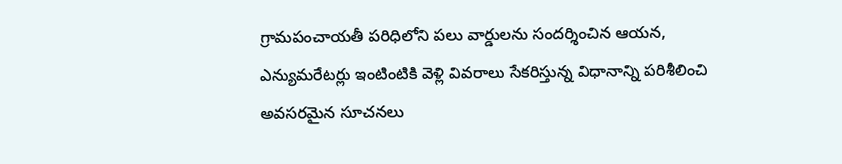గ్రామపంచాయతీ పరిధిలోని పలు వార్డులను సందర్శించిన ఆయన, ఎన్యుమరేటర్లు ఇంటింటికి వెళ్లి వివరాలు సేకరిస్తున్న విధానాన్ని పరిశీలించి అవసరమైన సూచనలు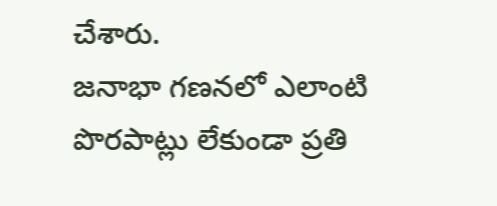చేశారు.
జనాభా గణనలో ఎలాంటి పొరపాట్లు లేకుండా ప్రతి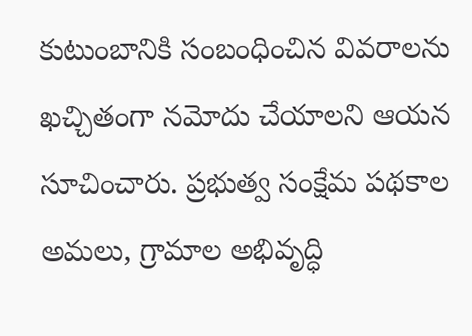కుటుంబానికి సంబంధించిన వివరాలను ఖచ్చితంగా నమోదు చేయాలని ఆయన సూచించారు. ప్రభుత్వ సంక్షేమ పథకాల అమలు, గ్రామాల అభివృద్ధి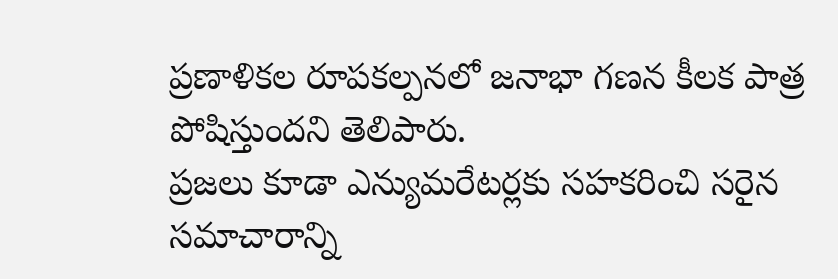ప్రణాళికల రూపకల్పనలో జనాభా గణన కీలక పాత్ర పోషిస్తుందని తెలిపారు.
ప్రజలు కూడా ఎన్యుమరేటర్లకు సహకరించి సరైన సమాచారాన్ని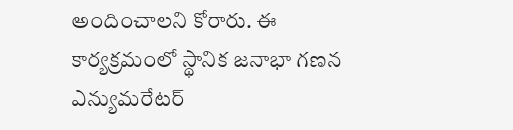అందించాలని కోరారు. ఈ కార్యక్రమంలో స్థానిక జనాభా గణన ఎన్యుమరేటర్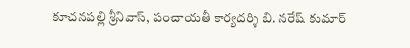కూచనపల్లి శ్రీనివాస్, పంచాయతీ కార్యదర్శి బి. నరేష్ కుమార్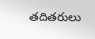తదితరులు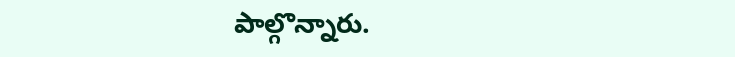పాల్గొన్నారు.